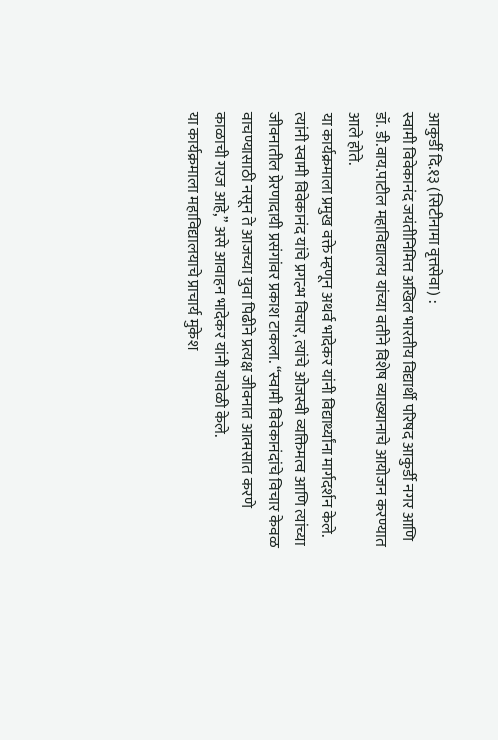आकुर्डी दि.१३ (सिटीनामा वृत्तसेवा) :
स्वामी विवेकानंद जयंतीनिमित्त अखिल भारतीय विद्यार्थी परिषद आकुर्डी नगर आणि डॉ. डी.वाय.पाटील महाविद्यालय यांच्या वतीने विशेष व्याख्यानाचे आयोजन करण्यात आले होते.
या कार्यक्रमाला प्रमुख वक्ते म्हणून अथर्व भादेकर यांनी विद्यार्थ्यांना मार्गदर्शन केले. त्यांनी स्वामी विवेकानंद यांचे प्रगल्भ विचार, त्यांचे ओजस्वी व्यक्तिमत्व आणि त्यांच्या जीवनातील प्रेरणादायी प्रसंगांवर प्रकाश टाकला. “स्वामी विवेकानंदांचे विचार केवळ वाचण्यासाठी नसून ते आजच्या युवा पिढीने प्रत्यक्ष जीवनात आत्मसात करणे काळाची गरज आहे,” असे आवाहन भादेकर यांनी यावेळी केले.
या कार्यक्रमाला महाविद्यालयाचे प्राचार्य मुकेश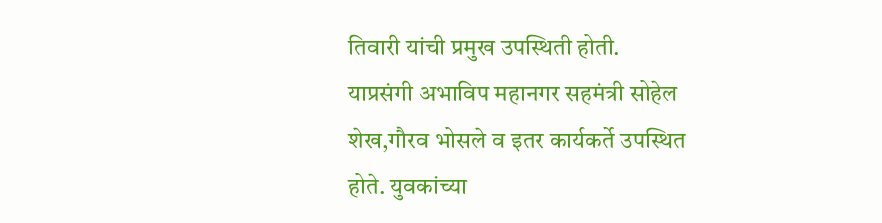तिवारी यांची प्रमुख उपस्थिती होती.
याप्रसंगी अभाविप महानगर सहमंत्री सोहेल शेख,गौरव भोसले व इतर कार्यकर्ते उपस्थित होते. युवकांच्या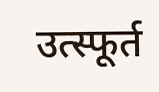उत्स्फूर्त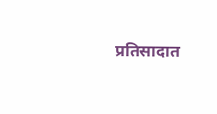प्रतिसादात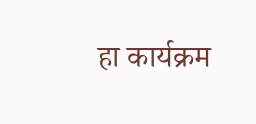हा कार्यक्रम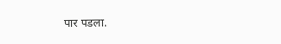पार पडला.